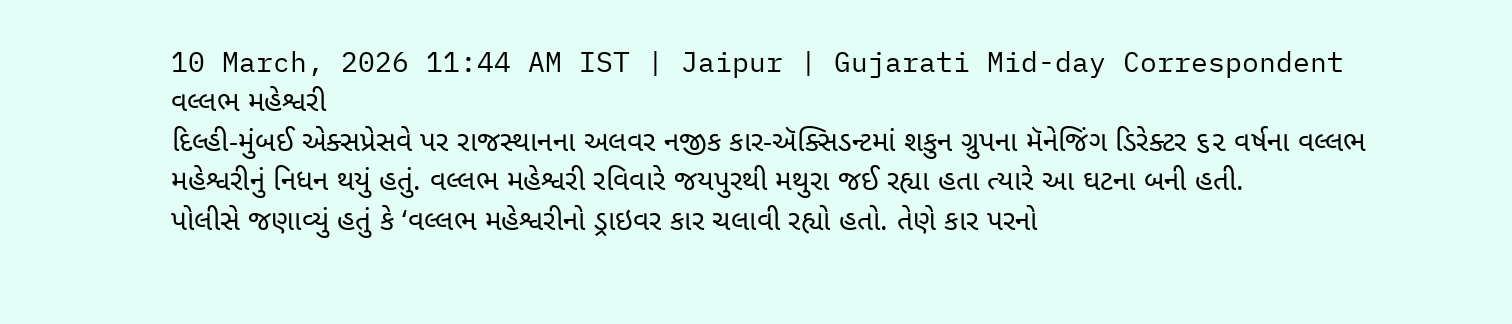10 March, 2026 11:44 AM IST | Jaipur | Gujarati Mid-day Correspondent
વલ્લભ મહેશ્વરી
દિલ્હી-મુંબઈ એક્સપ્રેસવે પર રાજસ્થાનના અલવર નજીક કાર-ઍક્સિડન્ટમાં શકુન ગ્રુપના મૅનેજિંગ ડિરેક્ટર ૬૨ વર્ષના વલ્લભ મહેશ્વરીનું નિધન થયું હતું. વલ્લભ મહેશ્વરી રવિવારે જયપુરથી મથુરા જઈ રહ્યા હતા ત્યારે આ ઘટના બની હતી.
પોલીસે જણાવ્યું હતું કે ‘વલ્લભ મહેશ્વરીનો ડ્રાઇવર કાર ચલાવી રહ્યો હતો. તેણે કાર પરનો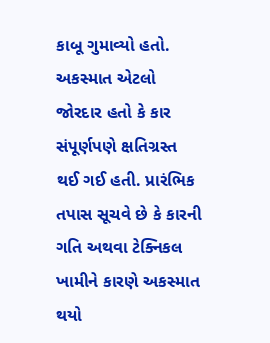કાબૂ ગુમાવ્યો હતો. અકસ્માત એટલો જોરદાર હતો કે કાર સંપૂર્ણપણે ક્ષતિગ્રસ્ત થઈ ગઈ હતી. પ્રારંભિક તપાસ સૂચવે છે કે કારની ગતિ અથવા ટેક્નિકલ ખામીને કારણે અકસ્માત થયો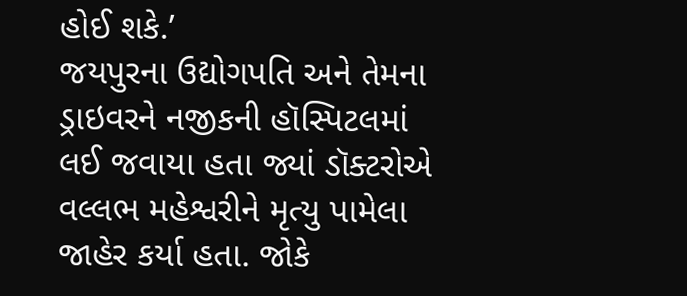હોઈ શકે.’
જયપુરના ઉદ્યોગપતિ અને તેમના ડ્રાઇવરને નજીકની હૉસ્પિટલમાં લઈ જવાયા હતા જ્યાં ડૉક્ટરોએ વલ્લભ મહેશ્વરીને મૃત્યુ પામેલા જાહેર કર્યા હતા. જોકે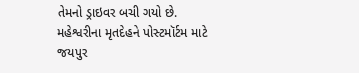તેમનો ડ્રાઇવર બચી ગયો છે. મહેશ્વરીના મૃતદેહને પોસ્ટમૉર્ટમ માટે જયપુર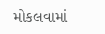મોકલવામાં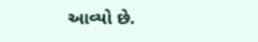આવ્યો છે.